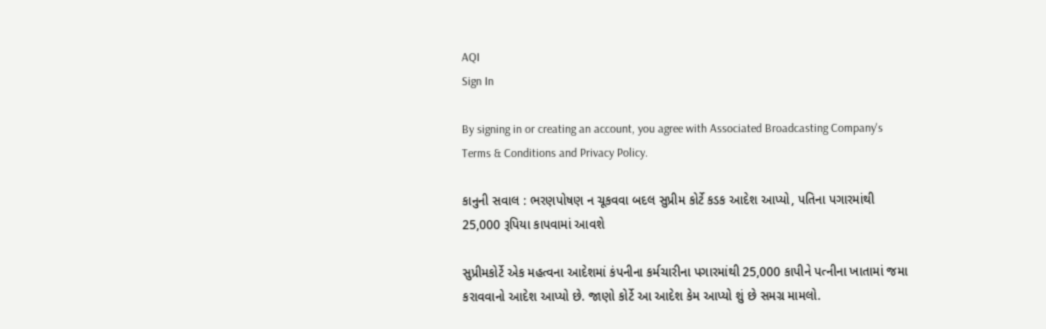AQI
Sign In

By signing in or creating an account, you agree with Associated Broadcasting Company's Terms & Conditions and Privacy Policy.

કાનુની સવાલ : ભરણપોષણ ન ચૂકવવા બદલ સુપ્રીમ કોર્ટે કડક આદેશ આપ્યો, પતિના પગારમાંથી 25,000 રૂપિયા કાપવામાં આવશે

સુપ્રીમકોર્ટે એક મહત્વના આદેશમાં કંપનીના કર્મચારીના પગારમાંથી 25,000 કાપીને પત્નીના ખાતામાં જમા કરાવવાનો આદેશ આપ્યો છે. જાણો કોર્ટે આ આદેશ કેમ આપ્યો શું છે સમગ્ર મામલો.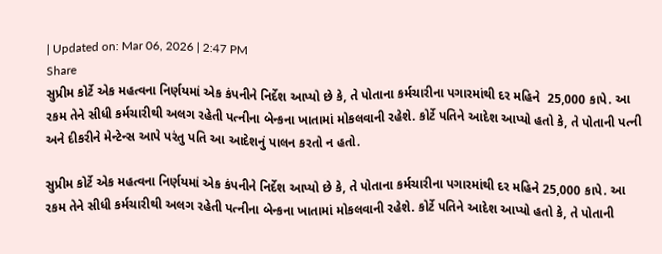| Updated on: Mar 06, 2026 | 2:47 PM
Share
સુપ્રીમ કોર્ટે એક મહત્વના નિર્ણયમાં એક કંપનીને નિર્દેશ આપ્યો છે કે, તે પોતાના કર્મચારીના પગારમાંથી દર મહિને  25,000 કાપે. આ રકમ તેને સીધી કર્મચારીથી અલગ રહેતી પત્નીના બેન્કના ખાતામાં મોકલવાની રહેશે. કોર્ટે પતિને આદેશ આપ્યો હતો કે, તે પોતાની પત્ની અને દીકરીને મેન્ટેન્સ આપે પરંતુ પતિ આ આદેશનું પાલન કરતો ન હતો.

સુપ્રીમ કોર્ટે એક મહત્વના નિર્ણયમાં એક કંપનીને નિર્દેશ આપ્યો છે કે, તે પોતાના કર્મચારીના પગારમાંથી દર મહિને 25,000 કાપે. આ રકમ તેને સીધી કર્મચારીથી અલગ રહેતી પત્નીના બેન્કના ખાતામાં મોકલવાની રહેશે. કોર્ટે પતિને આદેશ આપ્યો હતો કે, તે પોતાની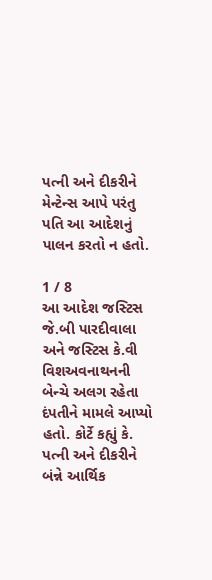પત્ની અને દીકરીને મેન્ટેન્સ આપે પરંતુ પતિ આ આદેશનું પાલન કરતો ન હતો.

1 / 8
આ આદેશ જસ્ટિસ જે.બી પારદીવાલા અને જસ્ટિસ કે.વી વિશઅવનાથનની બેન્ચે અલગ રહેતા દંપતીને મામલે આપ્યો હતો. કોર્ટે કહ્યું કે. પત્ની અને દીકરીને બંન્ને આર્થિક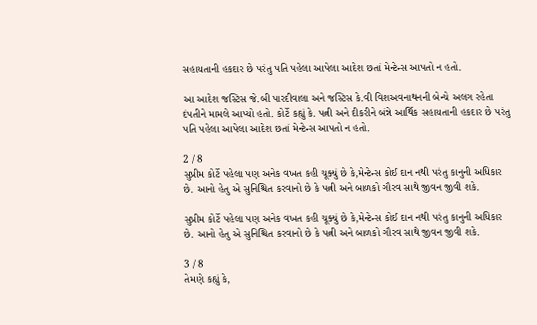સહાયતાની હકદાર છે પરંતુ પતિ પહેલા આપેલા આદેશ છતાં મેન્ટેન્સ આપતો ન હતો.

આ આદેશ જસ્ટિસ જે.બી પારદીવાલા અને જસ્ટિસ કે.વી વિશઅવનાથનની બેન્ચે અલગ રહેતા દંપતીને મામલે આપ્યો હતો. કોર્ટે કહ્યું કે. પત્ની અને દીકરીને બંન્ને આર્થિક સહાયતાની હકદાર છે પરંતુ પતિ પહેલા આપેલા આદેશ છતાં મેન્ટેન્સ આપતો ન હતો.

2 / 8
સુપ્રીમ કોર્ટે પહેલા પણ અનેક વખત કહી ચૂક્યું છે કે,મેન્ટેન્સ કોઈ દાન નથી પરંતુ કાનુની અધિકાર છે. આનો હેતુ એ સુનિશ્ચિત કરવાનો છે કે પત્ની અને બાળકો ગૌરવ સાથે જીવન જીવી શકે.

સુપ્રીમ કોર્ટે પહેલા પણ અનેક વખત કહી ચૂક્યું છે કે,મેન્ટેન્સ કોઈ દાન નથી પરંતુ કાનુની અધિકાર છે. આનો હેતુ એ સુનિશ્ચિત કરવાનો છે કે પત્ની અને બાળકો ગૌરવ સાથે જીવન જીવી શકે.

3 / 8
તેમણે કહ્યું કે,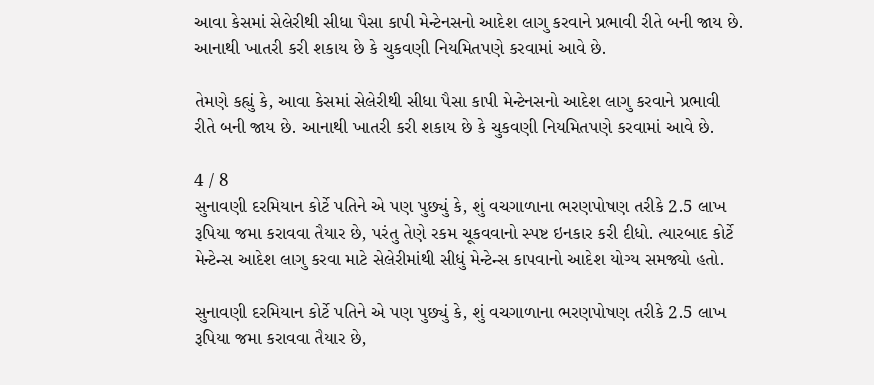આવા કેસમાં સેલેરીથી સીધા પૈસા કાપી મેન્ટેનસનો આદેશ લાગુ કરવાને પ્રભાવી રીતે બની જાય છે. આનાથી ખાતરી કરી શકાય છે કે ચુકવણી નિયમિતપણે કરવામાં આવે છે.

તેમણે કહ્યું કે, આવા કેસમાં સેલેરીથી સીધા પૈસા કાપી મેન્ટેનસનો આદેશ લાગુ કરવાને પ્રભાવી રીતે બની જાય છે. આનાથી ખાતરી કરી શકાય છે કે ચુકવણી નિયમિતપણે કરવામાં આવે છે.

4 / 8
સુનાવણી દરમિયાન કોર્ટે પતિને એ પણ પુછ્યું કે, શું વચગાળાના ભરણપોષણ તરીકે 2.5 લાખ રૂપિયા જમા કરાવવા તૈયાર છે, પરંતુ તેણે રકમ ચૂકવવાનો સ્પષ્ટ ઇનકાર કરી દીધો. ત્યારબાદ કોર્ટે મેન્ટેન્સ આદેશ લાગુ કરવા માટે સેલેરીમાંથી સીધું મેન્ટેન્સ કાપવાનો આદેશ યોગ્ય સમજ્યો હતો.

સુનાવણી દરમિયાન કોર્ટે પતિને એ પણ પુછ્યું કે, શું વચગાળાના ભરણપોષણ તરીકે 2.5 લાખ રૂપિયા જમા કરાવવા તૈયાર છે,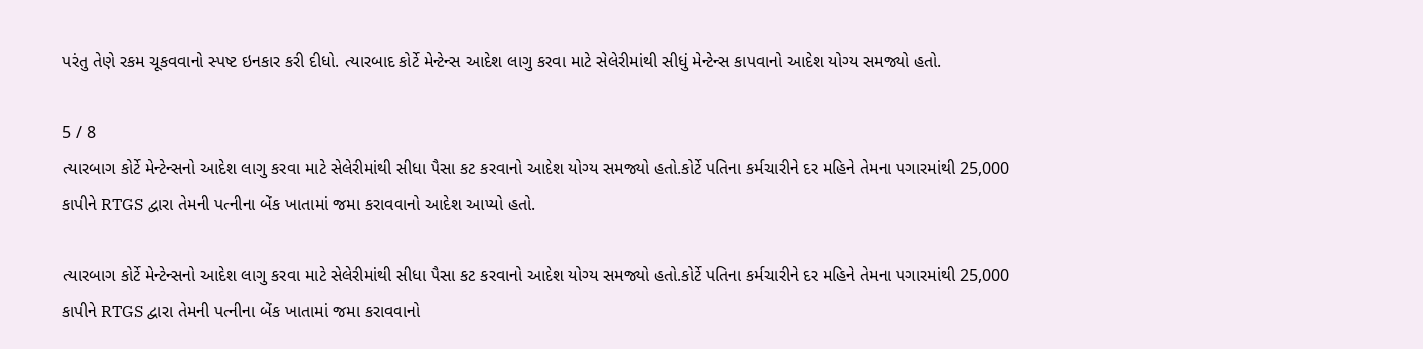પરંતુ તેણે રકમ ચૂકવવાનો સ્પષ્ટ ઇનકાર કરી દીધો. ત્યારબાદ કોર્ટે મેન્ટેન્સ આદેશ લાગુ કરવા માટે સેલેરીમાંથી સીધું મેન્ટેન્સ કાપવાનો આદેશ યોગ્ય સમજ્યો હતો.

5 / 8
ત્યારબાગ કોર્ટે મેન્ટેન્સનો આદેશ લાગુ કરવા માટે સેલેરીમાંથી સીધા પૈસા કટ કરવાનો આદેશ યોગ્ય સમજ્યો હતો.કોર્ટે પતિના કર્મચારીને દર મહિને તેમના પગારમાંથી 25,000 કાપીને RTGS દ્વારા તેમની પત્નીના બેંક ખાતામાં જમા કરાવવાનો આદેશ આપ્યો હતો.

ત્યારબાગ કોર્ટે મેન્ટેન્સનો આદેશ લાગુ કરવા માટે સેલેરીમાંથી સીધા પૈસા કટ કરવાનો આદેશ યોગ્ય સમજ્યો હતો.કોર્ટે પતિના કર્મચારીને દર મહિને તેમના પગારમાંથી 25,000 કાપીને RTGS દ્વારા તેમની પત્નીના બેંક ખાતામાં જમા કરાવવાનો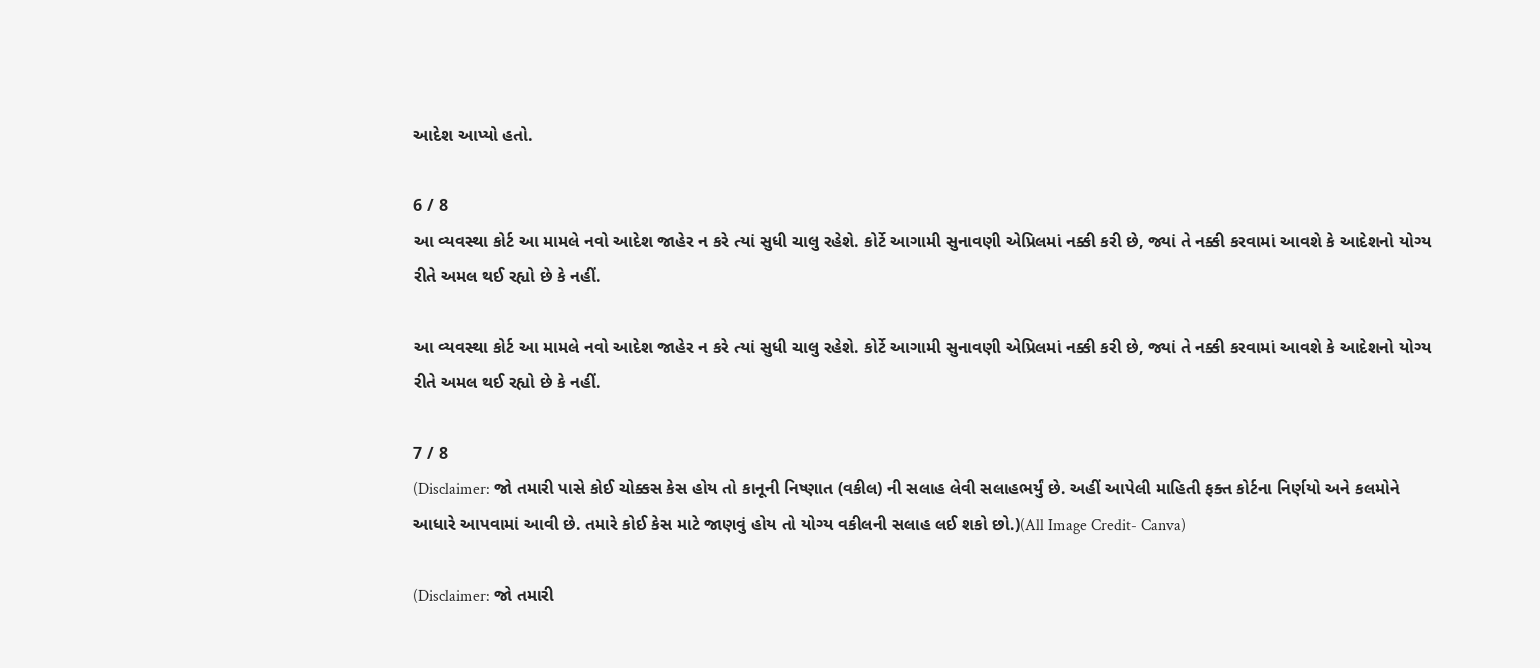આદેશ આપ્યો હતો.

6 / 8
આ વ્યવસ્થા કોર્ટ આ મામલે નવો આદેશ જાહેર ન કરે ત્યાં સુધી ચાલુ રહેશે. કોર્ટે આગામી સુનાવણી એપ્રિલમાં નક્કી કરી છે, જ્યાં તે નક્કી કરવામાં આવશે કે આદેશનો યોગ્ય રીતે અમલ થઈ રહ્યો છે કે નહીં.

આ વ્યવસ્થા કોર્ટ આ મામલે નવો આદેશ જાહેર ન કરે ત્યાં સુધી ચાલુ રહેશે. કોર્ટે આગામી સુનાવણી એપ્રિલમાં નક્કી કરી છે, જ્યાં તે નક્કી કરવામાં આવશે કે આદેશનો યોગ્ય રીતે અમલ થઈ રહ્યો છે કે નહીં.

7 / 8
(Disclaimer: જો તમારી પાસે કોઈ ચોક્કસ કેસ હોય તો કાનૂની નિષ્ણાત (વકીલ) ની સલાહ લેવી સલાહભર્યું છે. અહીં આપેલી માહિતી ફક્ત કોર્ટના નિર્ણયો અને કલમોને આધારે આપવામાં આવી છે. તમારે કોઈ કેસ માટે જાણવું હોય તો યોગ્ય વકીલની સલાહ લઈ શકો છો.)(All Image Credit- Canva)

(Disclaimer: જો તમારી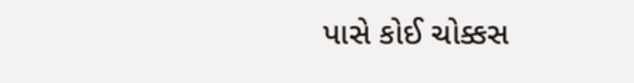પાસે કોઈ ચોક્કસ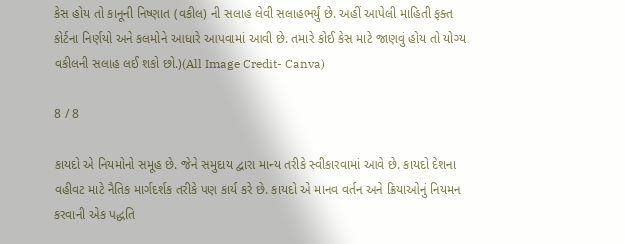કેસ હોય તો કાનૂની નિષ્ણાત (વકીલ) ની સલાહ લેવી સલાહભર્યું છે. અહીં આપેલી માહિતી ફક્ત કોર્ટના નિર્ણયો અને કલમોને આધારે આપવામાં આવી છે. તમારે કોઈ કેસ માટે જાણવું હોય તો યોગ્ય વકીલની સલાહ લઈ શકો છો.)(All Image Credit- Canva)

8 / 8

કાયદો એ નિયમોનો સમૂહ છે. જેને સમુદાય દ્વારા માન્ય તરીકે સ્વીકારવામાં આવે છે. કાયદો દેશના વહીવટ માટે નૈતિક માર્ગદર્શક તરીકે પણ કાર્ય કરે છે. કાયદો એ માનવ વર્તન અને ક્રિયાઓનું નિયમન કરવાની એક પદ્ધતિ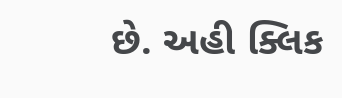છે. અહી ક્લિક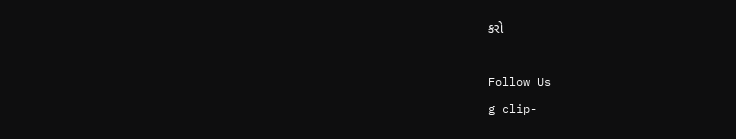કરો

Follow Us
g clip-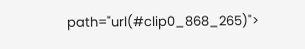path="url(#clip0_868_265)">